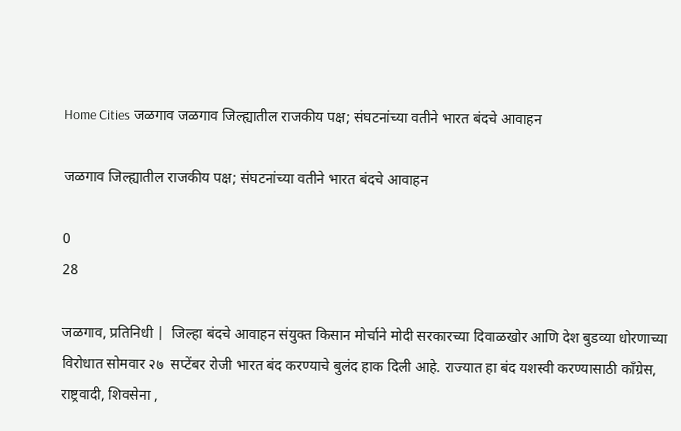Home Cities जळगाव जळगाव जिल्ह्यातील राजकीय पक्ष; संघटनांच्या वतीने भारत बंदचे आवाहन

जळगाव जिल्ह्यातील राजकीय पक्ष; संघटनांच्या वतीने भारत बंदचे आवाहन

0
28

जळगाव, प्रतिनिधी |  जिल्हा बंदचे आवाहन संयुक्त किसान मोर्चाने मोदी सरकारच्या दिवाळखोर आणि देश बुडव्या धोरणाच्या विरोधात सोमवार २७  सप्टेंबर रोजी भारत बंद करण्याचे बुलंद हाक दिली आहे. राज्यात हा बंद यशस्वी करण्यासाठी काँग्रेस, राष्ट्रवादी, शिवसेना ,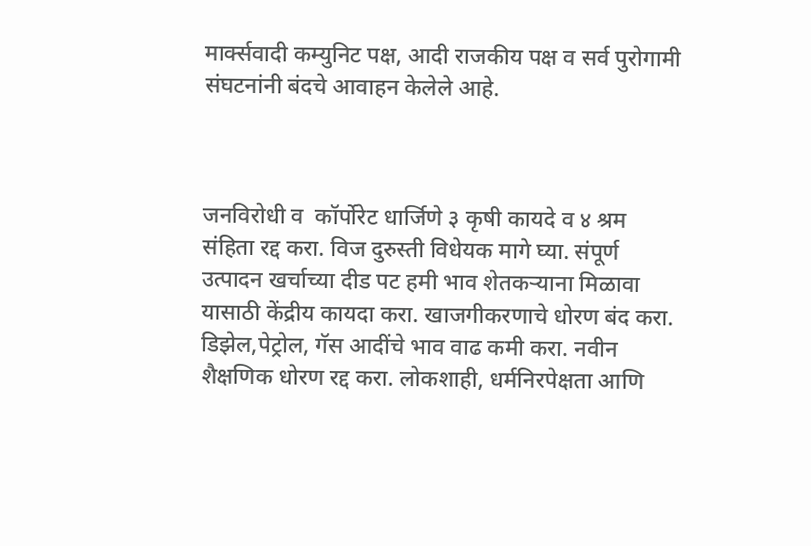मार्क्सवादी कम्युनिट पक्ष, आदी राजकीय पक्ष व सर्व पुरोगामी संघटनांनी बंदचे आवाहन केलेले आहे.



जनविरोधी व  कॉर्पोरेट धार्जिणे ३ कृषी कायदे व ४ श्रम संहिता रद्द करा. विज दुरुस्ती विधेयक मागे घ्या. संपूर्ण उत्पादन खर्चाच्या दीड पट हमी भाव शेतकऱ्याना मिळावा यासाठी केंद्रीय कायदा करा. खाजगीकरणाचे धोरण बंद करा. डिझेल,पेट्रोल, गॅस आदींचे भाव वाढ कमी करा. नवीन शैक्षणिक धोरण रद्द करा. लोकशाही, धर्मनिरपेक्षता आणि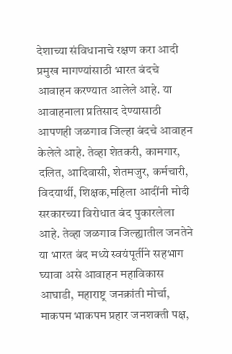देशाच्या संविधानाचे रक्षण करा आदी प्रमुख मागण्यांसाठी भारत बंदचे आवाहन करण्यात आलेले आहे. या आवाहनाला प्रतिसाद देण्यासाठी आपणही जळगाव जिल्हा बंदचे आवाहन केलेले आहे. तेव्हा शेतकरी, कामगार, दलित, आदिवासी, शेतमजुर, कर्मचारी, विदयार्थी, शिक्षक,महिला आदींनी मोदी सरकारच्या विरोधात बंद पुकारलेला आहे. तेव्हा जळगाव जिल्ह्यातील जनतेने या भारत बंद मध्ये स्वयंपूर्तीने सहभाग घ्यावा असे आवाहन महाविकास आघाडी, महाराष्ट्र जनक्रांती मोर्चा, माकपम भाकपम प्रहार जनशक्ती पक्ष,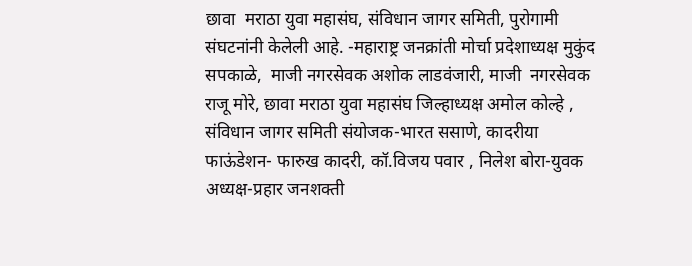छावा  मराठा युवा महासंघ, संविधान जागर समिती, पुरोगामी संघटनांनी केलेली आहे. -महाराष्ट्र जनक्रांती मोर्चा प्रदेशाध्यक्ष मुकुंद सपकाळे,  माजी नगरसेवक अशोक लाडवंजारी, माजी  नगरसेवक राजू मोरे, छावा मराठा युवा महासंघ जिल्हाध्यक्ष अमोल कोल्हे , संविधान जागर समिती संयोजक-भारत ससाणे, कादरीया फाऊंडेशन- फारुख कादरी, कॉ.विजय पवार , निलेश बोरा-युवक अध्यक्ष-प्रहार जनशक्ती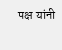पक्ष यांनी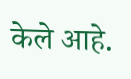केले आहे.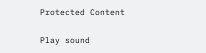Protected Content

Play sound